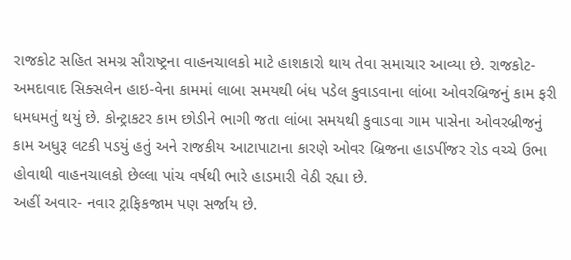રાજકોટ સહિત સમગ્ર સૌરાષ્ટ્રના વાહનચાલકો માટે હાશકારો થાય તેવા સમાચાર આવ્યા છે. રાજકોટ- અમદાવાદ સિક્સલેન હાઇ-વેના કામમાં લાબા સમયથી બંધ પડેલ કુવાડવાના લાંબા ઓવરબ્રિજનું કામ ફરી ધમધમતું થયું છે. કોન્ટ્રાકટર કામ છોડીને ભાગી જતા લાંબા સમયથી કુવાડવા ગામ પાસેના ઓવરબ્રીજનું કામ અધુરૂ લટકી પડયું હતું અને રાજકીય આટાપાટાના કારણે ઓવર બ્રિજના હાડપીંજર રોડ વચ્ચે ઉભા હોવાથી વાહનચાલકો છેલ્લા પાંચ વર્ષથી ભારે હાડમારી વેઠી રહ્યા છે.
અહીં અવાર- નવાર ટ્રાફિકજામ પણ સર્જાય છે.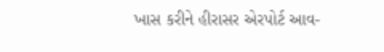ખાસ કરીને હીરાસર એરપોર્ટ આવ-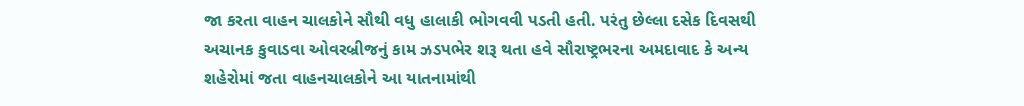જા કરતા વાહન ચાલકોને સૌથી વધુ હાલાકી ભોગવવી પડતી હતી. પરંતુ છેલ્લા દસેક દિવસથી અચાનક કુવાડવા ઓવરબ્રીજનું કામ ઝડપભેર શરૂ થતા હવે સૌરાષ્ટ્રભરના અમદાવાદ કે અન્ય શહેરોમાં જતા વાહનચાલકોને આ યાતનામાંથી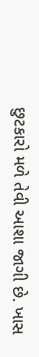છુટકારો મળે તેવી આશા જાગી છે. ખાસ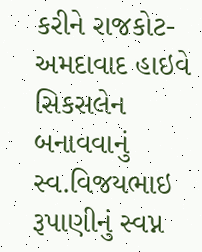કરીને રાજકોટ-અમદાવાદ હાઇવે સિકસલેન બનાવવાનું સ્વ.વિજયભાઇ રૂપાણીનું સ્વપ્ન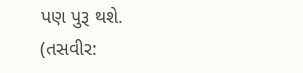પણ પુરૂ થશે. (તસવીર: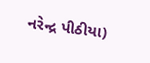નરેન્દ્ર પીઠીયા)